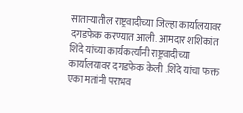साताऱ्यातील राष्ट्रवादीच्या जिल्हा कार्यालयावर दगडफेक करण्यात आली. आमदार शशिकांत शिंदे यांच्या कार्यकर्त्यांनी राष्ट्रवादीच्या कार्यालयावर दगडफेक केली .शिंदे यांचा फक्त एका मतांनी पराभव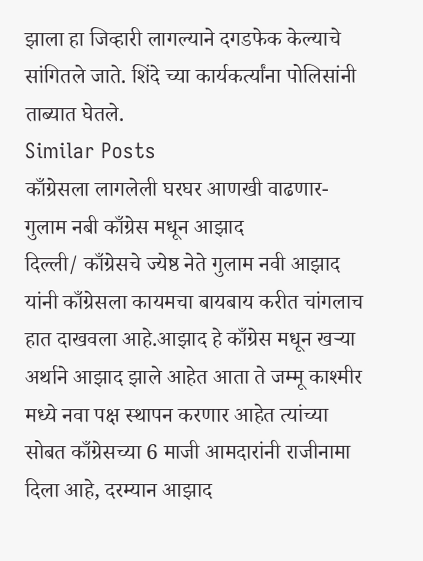झाला हा जिव्हारी लागल्याने दगडफेक केल्याचे सांगितले जाते. शिंदे च्या कार्यकर्त्यांना पोलिसांनी ताब्यात घेतले.
Similar Posts
काँग्रेसला लागलेली घरघर आणखी वाढणार- गुलाम नबी काँग्रेस मधून आझाद
दिल्ली/ काँग्रेसचे ज्येष्ठ नेते गुलाम नवी आझाद यांनी काँग्रेसला कायमचा बायबाय करीत चांगलाच हात दाखवला आहे.आझाद हे काँग्रेस मधून खऱ्या अर्थाने आझाद झाले आहेत आता ते जम्मू काश्मीर मध्ये नवा पक्ष स्थापन करणार आहेत त्यांच्या सोबत काँग्रेसच्या 6 माजी आमदारांनी राजीनामा दिला आहे, दरम्यान आझाद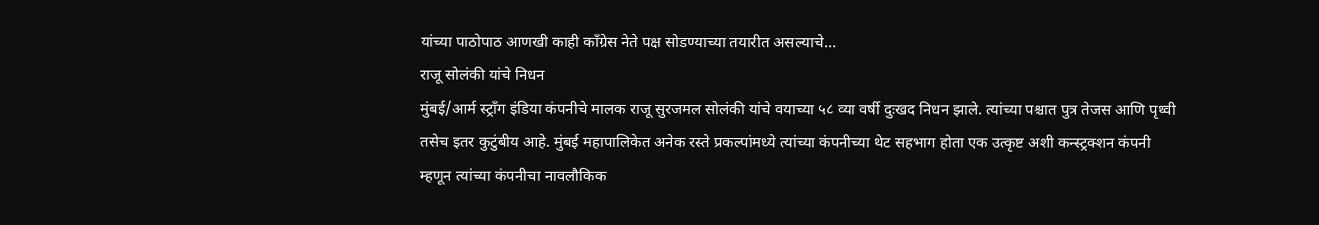यांच्या पाठोपाठ आणखी काही काँग्रेस नेते पक्ष सोडण्याच्या तयारीत असल्याचे…
राजू सोलंकी यांचे निधन
मुंबई/आर्म स्ट्रॉंग इंडिया कंपनीचे मालक राजू सुरजमल सोलंकी यांचे वयाच्या ५८ व्या वर्षी दुःखद निधन झाले. त्यांच्या पश्चात पुत्र तेजस आणि पृथ्वी तसेच इतर कुटुंबीय आहे. मुंबई महापालिकेत अनेक रस्ते प्रकल्पांमध्ये त्यांच्या कंपनीच्या थेट सहभाग होता एक उत्कृष्ट अशी कन्स्ट्रक्शन कंपनी म्हणून त्यांच्या कंपनीचा नावलौकिक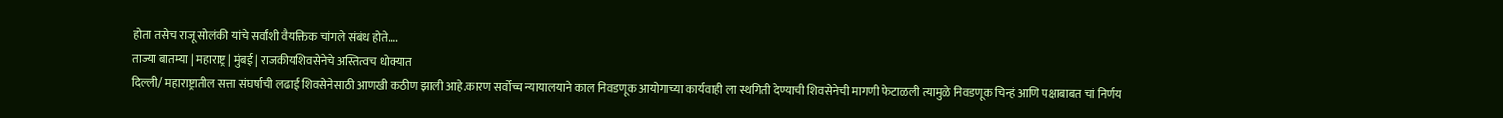होता तसेच राजू सोलंकी यांचे सर्वांशी वैयक्तिक चांगले संबंध होते….
ताज्या बातम्या | महाराष्ट्र | मुंबई | राजकीयशिवसेनेचे अस्तित्वच धोक्यात
दिल्ली/ महाराष्ट्रातील सत्ता संघर्षाची लढाई शिवसेनेसाठी आणखी कठीण झाली आहे.कारण सर्वोच्च न्यायालयाने काल निवडणूक आयोगाच्या कार्यवाही ला स्थगिती देण्याची शिवसेनेची मागणी फेटाळली त्यामुळे निवडणूक चिन्हं आणि पक्षाबाबत चां निर्णय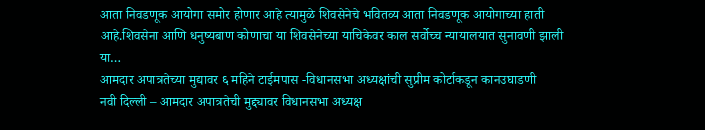आता निवडणूक आयोगा समोर होणार आहे त्यामुळे शिवसेनेचे भवितव्य आता निवडणूक आयोगाच्या हाती आहे.शिवसेना आणि धनुष्यबाण कोणाचा या शिवसेनेच्या याचिकेवर काल सर्वोच्च न्यायालयात सुनावणी झाली या…
आमदार अपात्रतेच्या मुद्यावर ६ महिने टाईमपास -विधानसभा अध्यक्षांची सुप्रीम कोर्टाकडून कानउघाडणी
नवी दिल्ली – आमदार अपात्रतेची मुद्द्यावर विधानसभा अध्यक्ष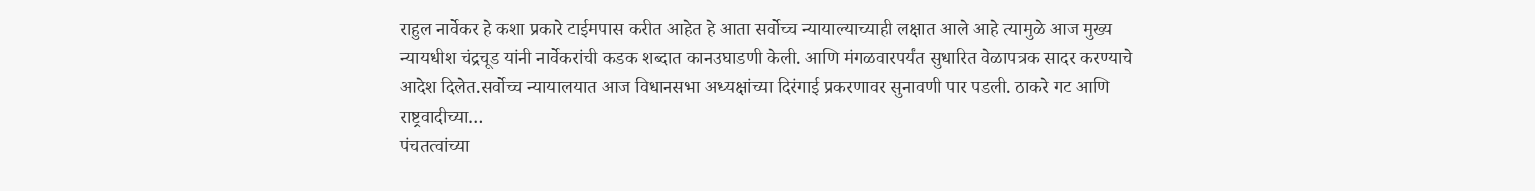राहुल नार्वेकर हे कशा प्रकारे टाईमपास करीत आहेत हे आता सर्वोच्च न्यायाल्याच्याही लक्षात आले आहे त्यामुळे आज मुख्य न्यायधीश चंद्रचूड यांनी नार्वेकरांची कडक शब्दात कानउघाडणी केली. आणि मंगळवारपर्यंत सुधारित वेळापत्रक सादर करण्याचे आदेश दिलेत.सर्वोच्च न्यायालयात आज विधानसभा अध्यक्षांच्या दिरंगाई प्रकरणावर सुनावणी पार पडली. ठाकरे गट आणि राष्ट्रवादीच्या…
पंचतत्वांच्या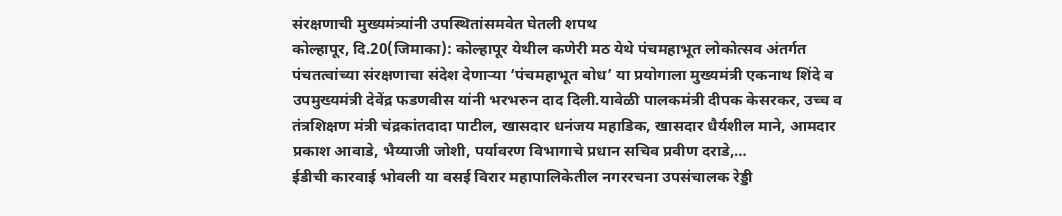संरक्षणाची मुख्यमंत्र्यांनी उपस्थितांसमवेत घेतली शपथ
कोल्हापूर, दि.20(जिमाका): कोल्हापूर येथील कणेरी मठ येथे पंचमहाभूत लोकोत्सव अंतर्गत पंचतत्वांच्या संरक्षणाचा संदेश देणाऱ्या ‘पंचमहाभूत बोध’ या प्रयोगाला मुख्यमंत्री एकनाथ शिंदे व उपमुख्यमंत्री देवेंद्र फडणवीस यांनी भरभरुन दाद दिली.यावेळी पालकमंत्री दीपक केसरकर, उच्च व तंत्रशिक्षण मंत्री चंद्रकांतदादा पाटील, खासदार धनंजय महाडिक, खासदार धैर्यशील माने, आमदार प्रकाश आवाडे, भैय्याजी जोशी, पर्यावरण विभागाचे प्रधान सचिव प्रवीण दराडे,…
ईडीची कारवाई भोवली या वसई विरार महापालिकेतील नगररचना उपसंचालक रेड्डी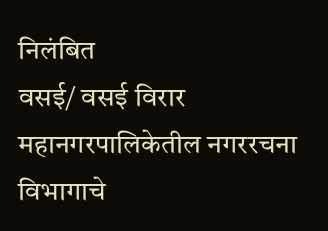निलंबित
वसई/ वसई विरार महानगरपालिकेतील नगररचना विभागाचे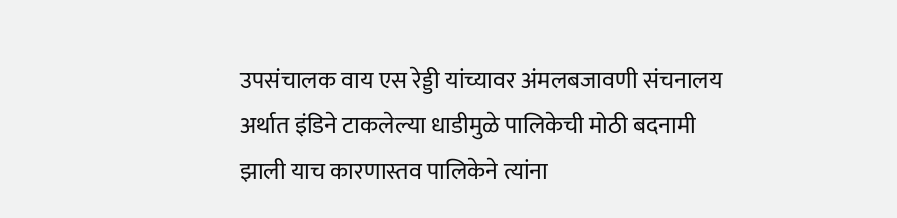उपसंचालक वाय एस रेड्डी यांच्यावर अंमलबजावणी संचनालय अर्थात इंडिने टाकलेल्या धाडीमुळे पालिकेची मोठी बदनामी झाली याच कारणास्तव पालिकेने त्यांना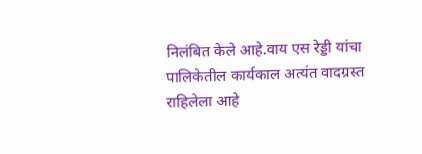निलंबित केले आहे.वाय एस रेड्डी यांचा पालिकेतील कार्यकाल अत्यंत वादग्रस्त राहिलेला आहे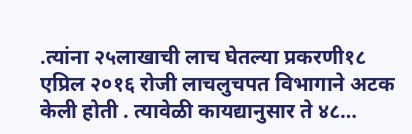.त्यांना २५लाखाची लाच घेतल्या प्रकरणी१८ एप्रिल २०१६ रोजी लाचलुचपत विभागाने अटक केली होती . त्यावेळी कायद्यानुसार ते ४८…